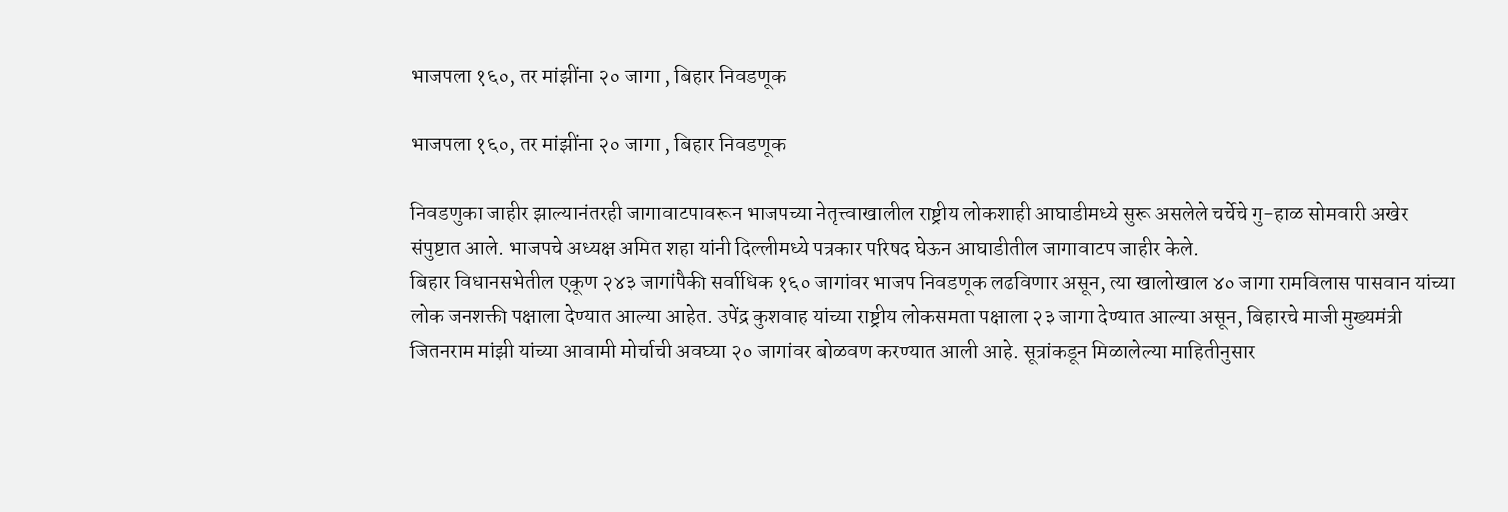भाजपला १६०, तर मांझींना २० जागा , बिहार निवडणूक

भाजपला १६०, तर मांझींना २० जागा , बिहार निवडणूक

निवडणुका जाहीर झाल्यानंतरही जागावाटपावरून भाजपच्या नेतृत्त्वाखालील राष्ट्रीय लोकशाही आघाडीमध्ये सुरू असलेले चर्चेचे गु-हाळ सोमवारी अखेर संपुष्टात आले. भाजपचे अध्यक्ष अमित शहा यांनी दिल्लीमध्ये पत्रकार परिषद घेऊन आघाडीतील जागावाटप जाहीर केले.
बिहार विधानसभेतील एकूण २४३ जागांपैकी सर्वाधिक १६० जागांवर भाजप निवडणूक लढविणार असून, त्या खालोखाल ४० जागा रामविलास पासवान यांच्या लोक जनशक्ती पक्षाला देण्यात आल्या आहेत. उपेंद्र कुशवाह यांच्या राष्ट्रीय लोकसमता पक्षाला २३ जागा देण्यात आल्या असून, बिहारचे माजी मुख्यमंत्री जितनराम मांझी यांच्या आवामी मोर्चाची अवघ्या २० जागांवर बोळवण करण्यात आली आहे. सूत्रांकडून मिळालेल्या माहितीनुसार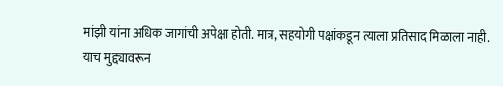मांझी यांना अधिक जागांची अपेक्षा होती. मात्र, सहयोगी पक्षांकडून त्याला प्रतिसाद मिळाला नाही. याच मुद्द्यावरून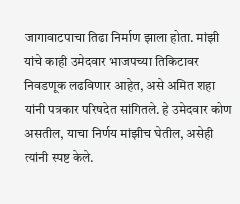जागावाटपाचा तिढा निर्माण झाला होता. मांझी यांचे काही उमेदवार भाजपच्या तिकिटावर निवडणूक लढविणार आहेत, असे अमित शहा यांनी पत्रकार परिषदेत सांगितले. हे उमेदवार कोण असतील, याचा निर्णय मांझीच घेतील, असेही त्यांनी स्पष्ट केले.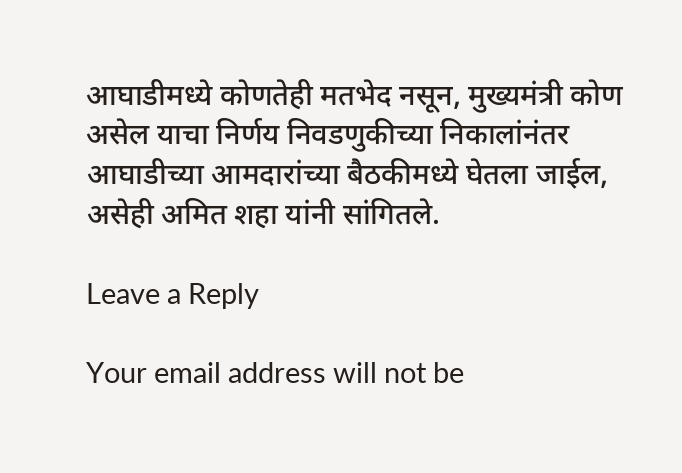आघाडीमध्ये कोणतेही मतभेद नसून, मुख्यमंत्री कोण असेल याचा निर्णय निवडणुकीच्या निकालांनंतर आघाडीच्या आमदारांच्या बैठकीमध्ये घेतला जाईल, असेही अमित शहा यांनी सांगितले.

Leave a Reply

Your email address will not be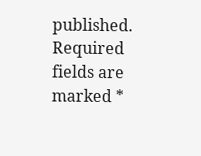published. Required fields are marked *